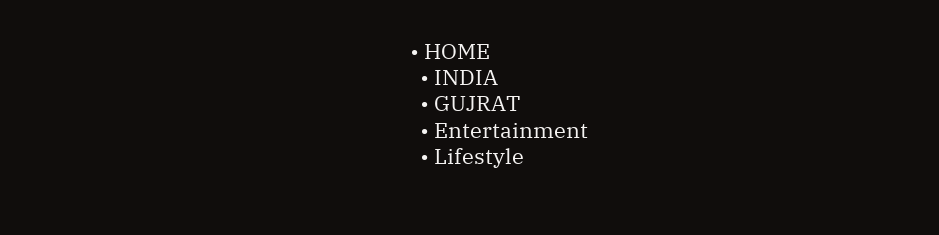• HOME
  • INDIA
  • GUJRAT
  • Entertainment
  • Lifestyle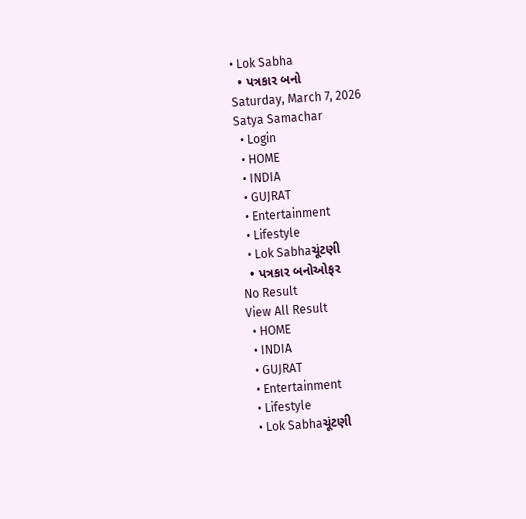• Lok Sabha
  • પત્રકાર બનો
Saturday, March 7, 2026
Satya Samachar
  • Login
  • HOME
  • INDIA
  • GUJRAT
  • Entertainment
  • Lifestyle
  • Lok Sabhaચૂંટણી
  • પત્રકાર બનોઓફર
No Result
View All Result
  • HOME
  • INDIA
  • GUJRAT
  • Entertainment
  • Lifestyle
  • Lok Sabhaચૂંટણી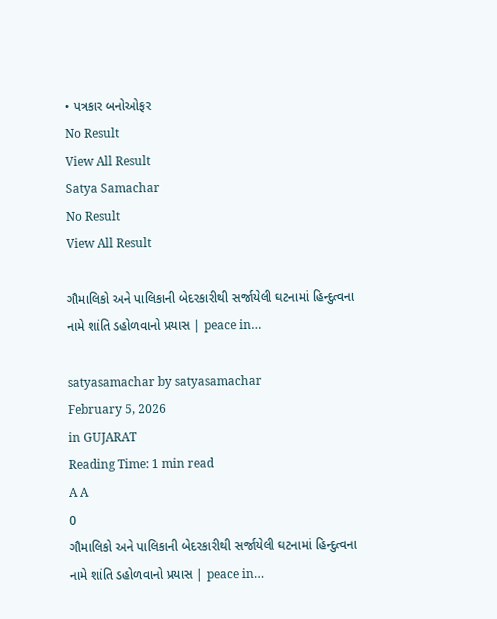• પત્રકાર બનોઓફર
No Result
View All Result
Satya Samachar
No Result
View All Result

ગૌમાલિકો અને પાલિકાની બેદરકારીથી સર્જાયેલી ઘટનામાં હિન્દુત્વના નામે શાંતિ ડહોળવાનો પ્રયાસ | peace in…

satyasamachar by satyasamachar
February 5, 2026
in GUJARAT
Reading Time: 1 min read
A A
0
ગૌમાલિકો અને પાલિકાની બેદરકારીથી સર્જાયેલી ઘટનામાં હિન્દુત્વના નામે શાંતિ ડહોળવાનો પ્રયાસ | peace in…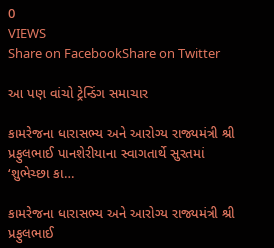0
VIEWS
Share on FacebookShare on Twitter

આ પણ વાંચો ટ્રેન્ડિંગ સમાચાર

કામરેજના ધારાસભ્ય અને આરોગ્ય રાજ્યમંત્રી શ્રી પ્રફુલભાઈ પાનશેરીયાના સ્વાગતાર્થે સુરતમાં ‘શુભેચ્છા કા…

કામરેજના ધારાસભ્ય અને આરોગ્ય રાજ્યમંત્રી શ્રી પ્રફુલભાઈ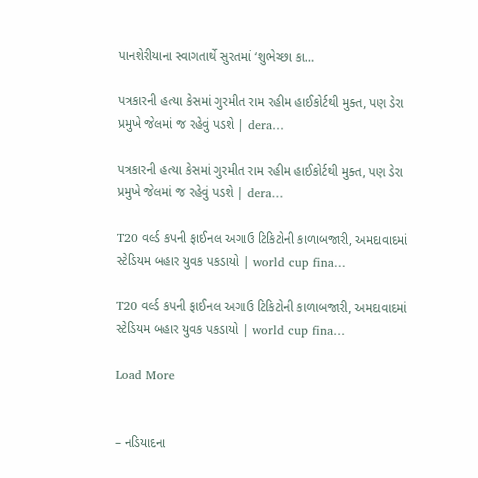પાનશેરીયાના સ્વાગતાર્થે સુરતમાં ‘શુભેચ્છા કા…

પત્રકારની હત્યા કેસમાં ગુરમીત રામ રહીમ હાઈકોર્ટથી મુક્ત, પણ ડેરા પ્રમુખે જેલમાં જ રહેવું પડશે | dera…

પત્રકારની હત્યા કેસમાં ગુરમીત રામ રહીમ હાઈકોર્ટથી મુક્ત, પણ ડેરા પ્રમુખે જેલમાં જ રહેવું પડશે | dera…

T20 વર્લ્ડ કપની ફાઈનલ અગાઉ ટિકિટોની કાળાબજારી, અમદાવાદમાં સ્ટેડિયમ બહાર યુવક પકડાયો | world cup fina…

T20 વર્લ્ડ કપની ફાઈનલ અગાઉ ટિકિટોની કાળાબજારી, અમદાવાદમાં સ્ટેડિયમ બહાર યુવક પકડાયો | world cup fina…

Load More


– નડિયાદના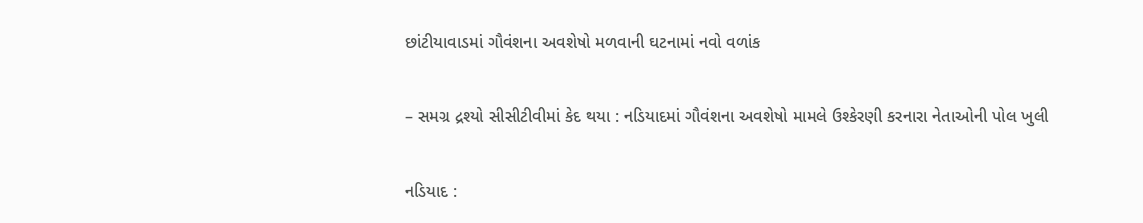છાંટીયાવાડમાં ગૌવંશના અવશેષો મળવાની ઘટનામાં નવો વળાંક

– સમગ્ર દ્રશ્યો સીસીટીવીમાં કેદ થયા : નડિયાદમાં ગૌવંશના અવશેષો મામલે ઉશ્કેરણી કરનારા નેતાઓની પોલ ખુલી

નડિયાદ :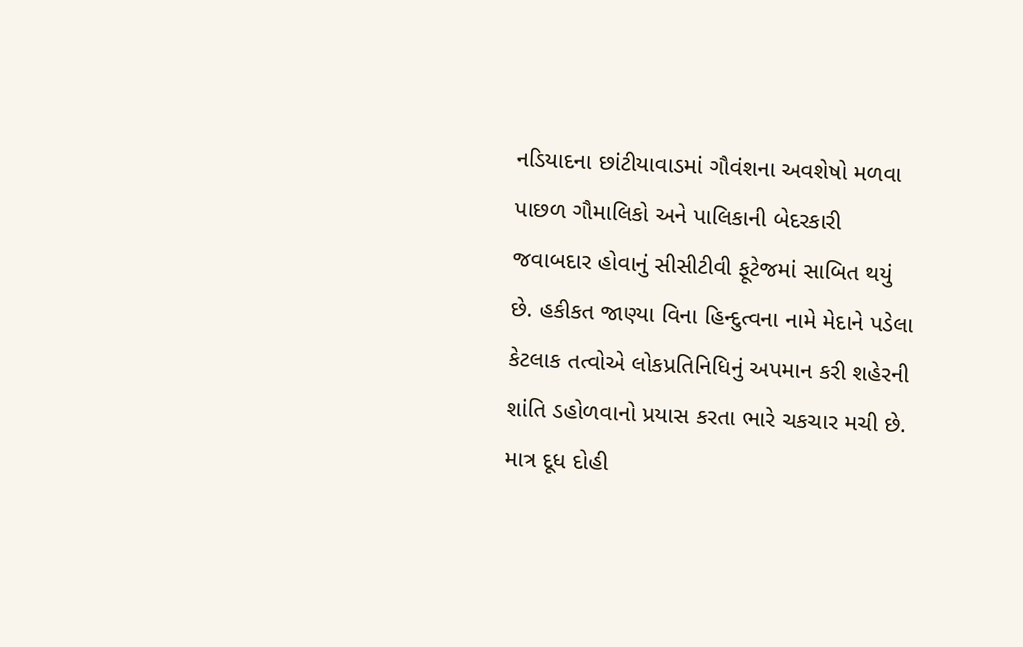નડિયાદના છાંટીયાવાડમાં ગૌવંશના અવશેષો મળવા પાછળ ગૌમાલિકો અને પાલિકાની બેદરકારી જવાબદાર હોવાનું સીસીટીવી ફૂટેજમાં સાબિત થયું છે. હકીકત જાણ્યા વિના હિન્દુત્વના નામે મેદાને પડેલા કેટલાક તત્વોએ લોકપ્રતિનિધિનું અપમાન કરી શહેરની શાંતિ ડહોળવાનો પ્રયાસ કરતા ભારે ચકચાર મચી છે. માત્ર દૂધ દોહી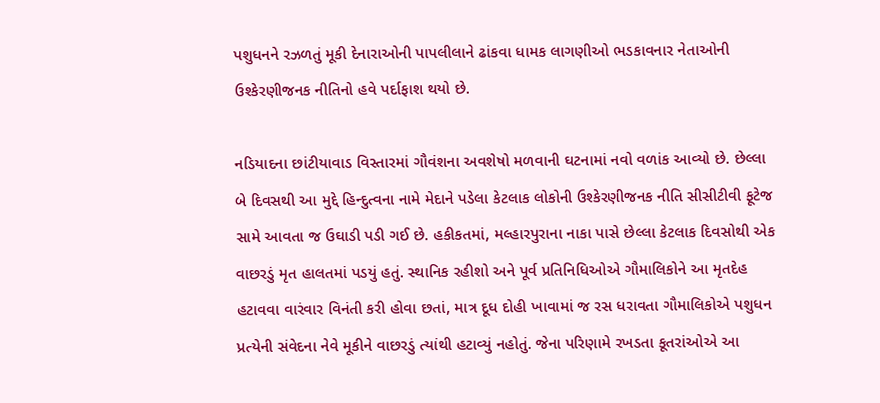પશુધનને રઝળતું મૂકી દેનારાઓની પાપલીલાને ઢાંકવા ધામક લાગણીઓ ભડકાવનાર નેતાઓની ઉશ્કેરણીજનક નીતિનો હવે પર્દાફાશ થયો છે.

નડિયાદના છાંટીયાવાડ વિસ્તારમાં ગૌવંશના અવશેષો મળવાની ઘટનામાં નવો વળાંક આવ્યો છે. છેલ્લા બે દિવસથી આ મુદ્દે હિન્દુત્વના નામે મેદાને પડેલા કેટલાક લોકોની ઉશ્કેરણીજનક નીતિ સીસીટીવી ફૂટેજ સામે આવતા જ ઉઘાડી પડી ગઈ છે. હકીકતમાં, મલ્હારપુરાના નાકા પાસે છેલ્લા કેટલાક દિવસોથી એક વાછરડું મૃત હાલતમાં પડયું હતું. સ્થાનિક રહીશો અને પૂર્વ પ્રતિનિધિઓએ ગૌમાલિકોને આ મૃતદેહ હટાવવા વારંવાર વિનંતી કરી હોવા છતાં, માત્ર દૂધ દોહી ખાવામાં જ રસ ધરાવતા ગૌમાલિકોએ પશુધન પ્રત્યેની સંવેદના નેવે મૂકીને વાછરડું ત્યાંથી હટાવ્યું નહોતું. જેના પરિણામે રખડતા કૂતરાંઓએ આ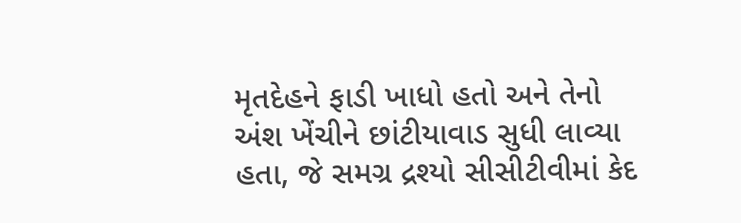મૃતદેહને ફાડી ખાધો હતો અને તેનો અંશ ખેંચીને છાંટીયાવાડ સુધી લાવ્યા હતા, જે સમગ્ર દ્રશ્યો સીસીટીવીમાં કેદ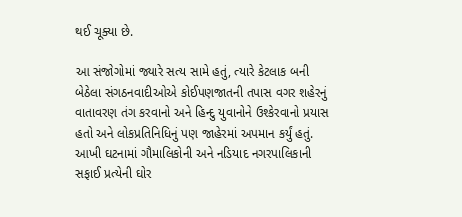થઈ ચૂક્યા છે.

આ સંજોગોમાં જ્યારે સત્ય સામે હતું, ત્યારે કેટલાક બની બેઠેલા સંગઠનવાદીઓએ કોઈપણજાતની તપાસ વગર શહેરનું વાતાવરણ તંગ કરવાનો અને હિન્દુ યુવાનોને ઉશ્કેરવાનો પ્રયાસ હતો અને લોકપ્રતિનિધિનું પણ જાહેરમાં અપમાન કર્યું હતું. આખી ઘટનામાં ગૌમાલિકોની અને નડિયાદ નગરપાલિકાની સફાઈ પ્રત્યેની ઘોર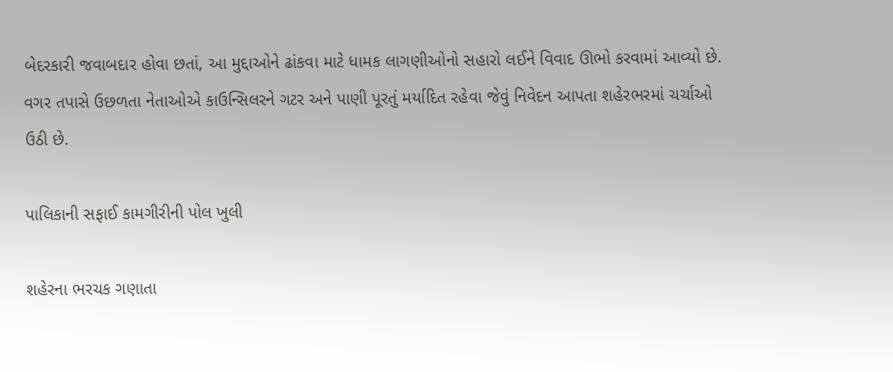બેદરકારી જવાબદાર હોવા છતાં, આ મુદ્દાઓને ઢાંકવા માટે ધામક લાગણીઓનો સહારો લઈને વિવાદ ઊભો કરવામાં આવ્યો છે. વગર તપાસે ઉછળતા નેતાઓએ કાઉન્સિલરને ગટર અને પાણી પૂરતું મર્યાદિત રહેવા જેવું નિવેદન આપતા શહેરભરમાં ચર્ચાઓ ઉઠી છે.

પાલિકાની સફાઈ કામગીરીની પોલ ખુલી

શહેરના ભરચક ગણાતા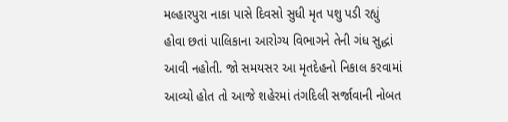મલ્હારપુરા નાકા પાસે દિવસો સુધી મૃત પશુ પડી રહ્યું હોવા છતાં પાલિકાના આરોગ્ય વિભાગને તેની ગંધ સુદ્ધાં આવી નહોતી. જો સમયસર આ મૃતદેહનો નિકાલ કરવામાં આવ્યો હોત તો આજે શહેરમાં તંગદિલી સર્જાવાની નોબત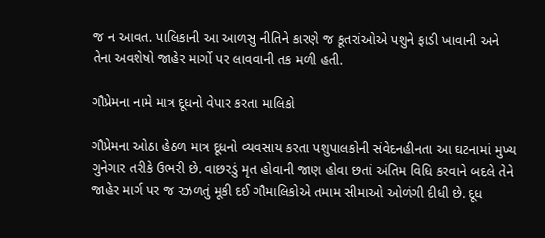જ ન આવત. પાલિકાની આ આળસુ નીતિને કારણે જ કૂતરાંઓએ પશુને ફાડી ખાવાની અને તેના અવશેષો જાહેર માર્ગો પર લાવવાની તક મળી હતી.

ગૌપ્રેમના નામે માત્ર દૂધનો વેપાર કરતા માલિકો

ગૌપ્રેમના ઓઠા હેઠળ માત્ર દૂધનો વ્યવસાય કરતા પશુપાલકોની સંવેદનહીનતા આ ઘટનામાં મુખ્ય ગુનેગાર તરીકે ઉભરી છે. વાછરડું મૃત હોવાની જાણ હોવા છતાં અંતિમ વિધિ કરવાને બદલે તેને જાહેર માર્ગ પર જ રઝળતું મૂકી દઈ ગૌમાલિકોએ તમામ સીમાઓ ઓળંગી દીધી છે. દૂધ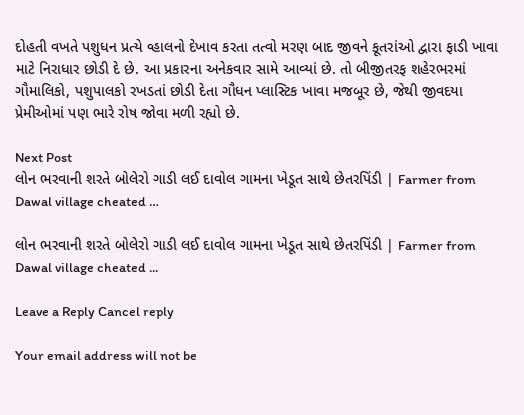દોહતી વખતે પશુધન પ્રત્યે વ્હાલનો દેખાવ કરતા તત્વો મરણ બાદ જીવને કૂતરાંઓ દ્વારા ફાડી ખાવા માટે નિરાધાર છોડી દે છે. આ પ્રકારના અનેકવાર સામે આવ્યાં છે. તો બીજીતરફ શહેરભરમાં ગૌમાલિકો, પશુપાલકો રખડતાં છોડી દેતા ગૌધન પ્લાસ્ટિક ખાવા મજબૂર છે, જેથી જીવદયા પ્રેમીઓમાં પણ ભારે રોષ જોવા મળી રહ્યો છે.

Next Post
લોન ભરવાની શરતે બોલેરો ગાડી લઈ દાવોલ ગામના ખેડૂત સાથે છેતરપિંડી | Farmer from Dawal village cheated …

લોન ભરવાની શરતે બોલેરો ગાડી લઈ દાવોલ ગામના ખેડૂત સાથે છેતરપિંડી | Farmer from Dawal village cheated ...

Leave a Reply Cancel reply

Your email address will not be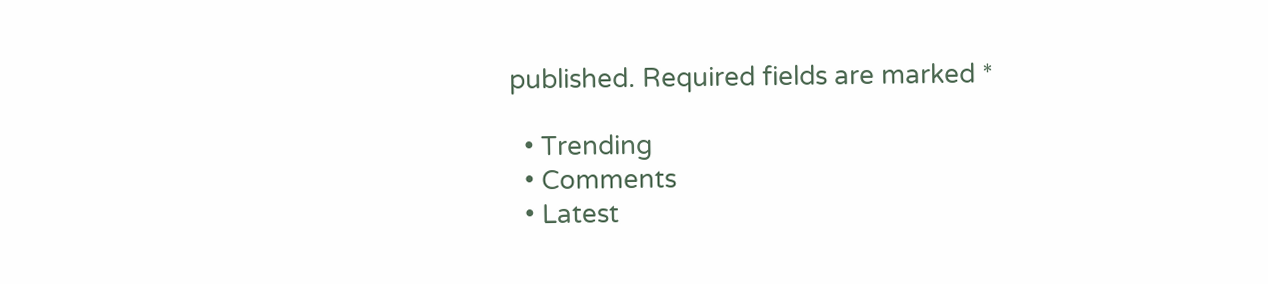published. Required fields are marked *

  • Trending
  • Comments
  • Latest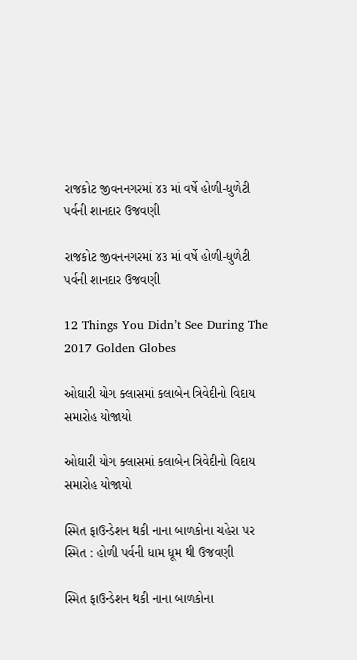રાજકોટ જીવનનગરમાં ૪૩ માં વર્ષે હોળી-ધુળેટી પર્વની શાનદાર ઉજવણી

રાજકોટ જીવનનગરમાં ૪૩ માં વર્ષે હોળી-ધુળેટી પર્વની શાનદાર ઉજવણી

12 Things You Didn’t See During The 2017 Golden Globes

ઓઘારી યોગ ક્લાસમાં કલાબેન ત્રિવેદીનો વિદાય સમારોહ યોજાયો

ઓઘારી યોગ ક્લાસમાં કલાબેન ત્રિવેદીનો વિદાય સમારોહ યોજાયો

સ્મિત ફાઉન્ડેશન થકી નાના બાળકોના ચહેરા પર સ્મિત : હોળી પર્વની ધામ ધૂમ થી ઉજવણી

સ્મિત ફાઉન્ડેશન થકી નાના બાળકોના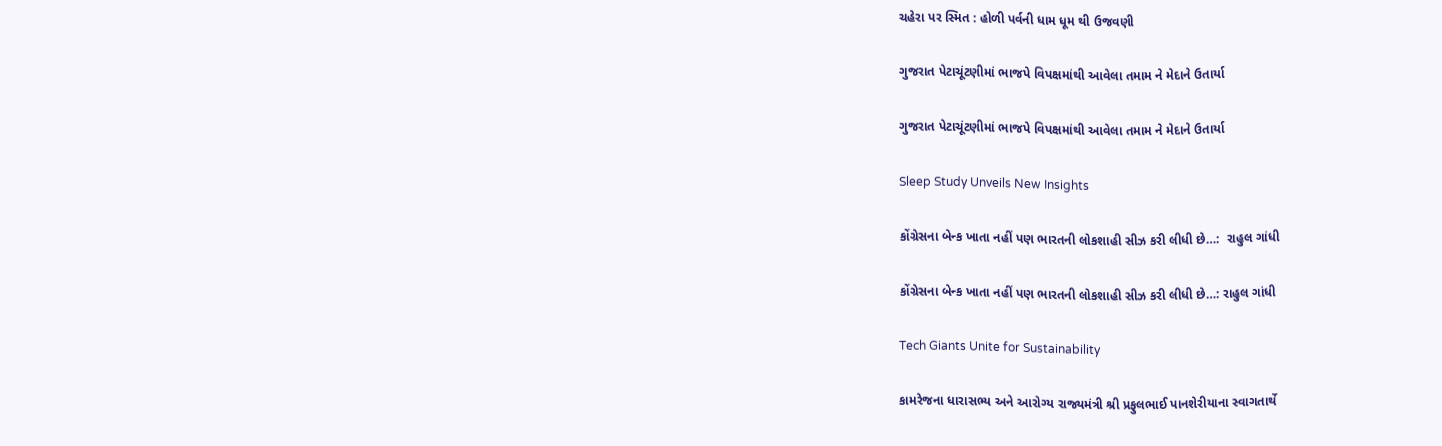ચહેરા પર સ્મિત : હોળી પર્વની ધામ ધૂમ થી ઉજવણી

ગુજરાત પેટાચૂંટણીમાં ભાજપે વિપક્ષમાંથી આવેલા તમામ ને મેદાને ઉતાર્યા

ગુજરાત પેટાચૂંટણીમાં ભાજપે વિપક્ષમાંથી આવેલા તમામ ને મેદાને ઉતાર્યા

Sleep Study Unveils New Insights

કોંગ્રેસના બેન્ક ખાતા નહીં પણ ભારતની લોકશાહી સીઝ કરી લીધી છે…:  રાહુલ ગાંધી

કોંગ્રેસના બેન્ક ખાતા નહીં પણ ભારતની લોકશાહી સીઝ કરી લીધી છે…: રાહુલ ગાંધી

Tech Giants Unite for Sustainability

કામરેજના ધારાસભ્ય અને આરોગ્ય રાજ્યમંત્રી શ્રી પ્રફુલભાઈ પાનશેરીયાના સ્વાગતાર્થે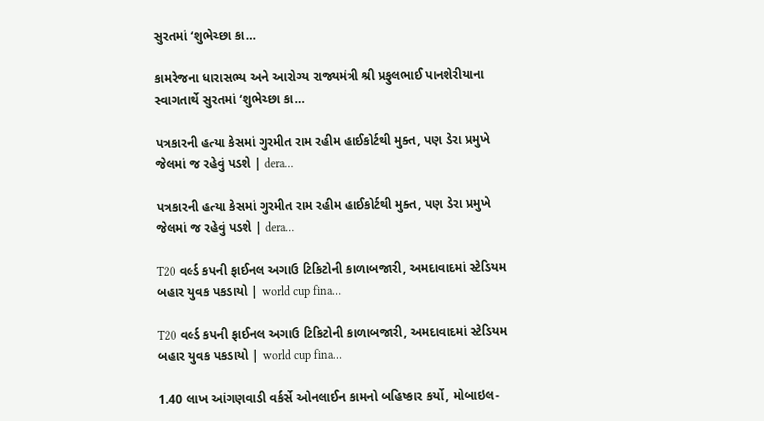સુરતમાં ‘શુભેચ્છા કા…

કામરેજના ધારાસભ્ય અને આરોગ્ય રાજ્યમંત્રી શ્રી પ્રફુલભાઈ પાનશેરીયાના સ્વાગતાર્થે સુરતમાં ‘શુભેચ્છા કા…

પત્રકારની હત્યા કેસમાં ગુરમીત રામ રહીમ હાઈકોર્ટથી મુક્ત, પણ ડેરા પ્રમુખે જેલમાં જ રહેવું પડશે | dera…

પત્રકારની હત્યા કેસમાં ગુરમીત રામ રહીમ હાઈકોર્ટથી મુક્ત, પણ ડેરા પ્રમુખે જેલમાં જ રહેવું પડશે | dera…

T20 વર્લ્ડ કપની ફાઈનલ અગાઉ ટિકિટોની કાળાબજારી, અમદાવાદમાં સ્ટેડિયમ બહાર યુવક પકડાયો | world cup fina…

T20 વર્લ્ડ કપની ફાઈનલ અગાઉ ટિકિટોની કાળાબજારી, અમદાવાદમાં સ્ટેડિયમ બહાર યુવક પકડાયો | world cup fina…

1.40 લાખ આંગણવાડી વર્કર્સે ઓનલાઈન કામનો બહિષ્કાર કર્યો, મોબાઇલ-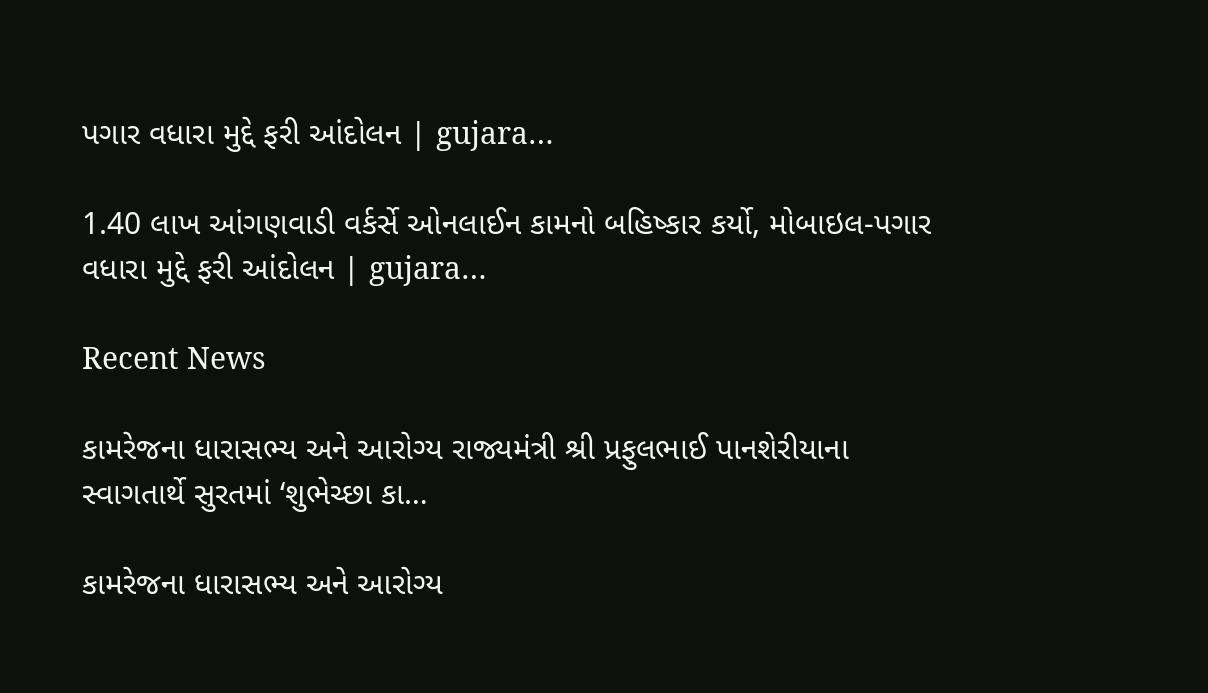પગાર વધારા મુદ્દે ફરી આંદોલન | gujara…

1.40 લાખ આંગણવાડી વર્કર્સે ઓનલાઈન કામનો બહિષ્કાર કર્યો, મોબાઇલ-પગાર વધારા મુદ્દે ફરી આંદોલન | gujara…

Recent News

કામરેજના ધારાસભ્ય અને આરોગ્ય રાજ્યમંત્રી શ્રી પ્રફુલભાઈ પાનશેરીયાના સ્વાગતાર્થે સુરતમાં ‘શુભેચ્છા કા…

કામરેજના ધારાસભ્ય અને આરોગ્ય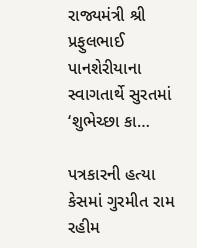રાજ્યમંત્રી શ્રી પ્રફુલભાઈ પાનશેરીયાના સ્વાગતાર્થે સુરતમાં ‘શુભેચ્છા કા…

પત્રકારની હત્યા કેસમાં ગુરમીત રામ રહીમ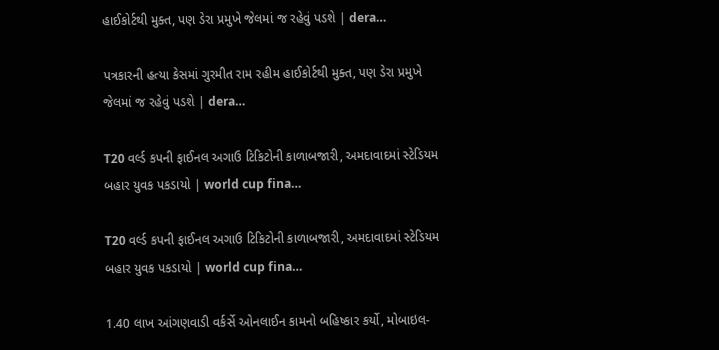હાઈકોર્ટથી મુક્ત, પણ ડેરા પ્રમુખે જેલમાં જ રહેવું પડશે | dera…

પત્રકારની હત્યા કેસમાં ગુરમીત રામ રહીમ હાઈકોર્ટથી મુક્ત, પણ ડેરા પ્રમુખે જેલમાં જ રહેવું પડશે | dera…

T20 વર્લ્ડ કપની ફાઈનલ અગાઉ ટિકિટોની કાળાબજારી, અમદાવાદમાં સ્ટેડિયમ બહાર યુવક પકડાયો | world cup fina…

T20 વર્લ્ડ કપની ફાઈનલ અગાઉ ટિકિટોની કાળાબજારી, અમદાવાદમાં સ્ટેડિયમ બહાર યુવક પકડાયો | world cup fina…

1.40 લાખ આંગણવાડી વર્કર્સે ઓનલાઈન કામનો બહિષ્કાર કર્યો, મોબાઇલ-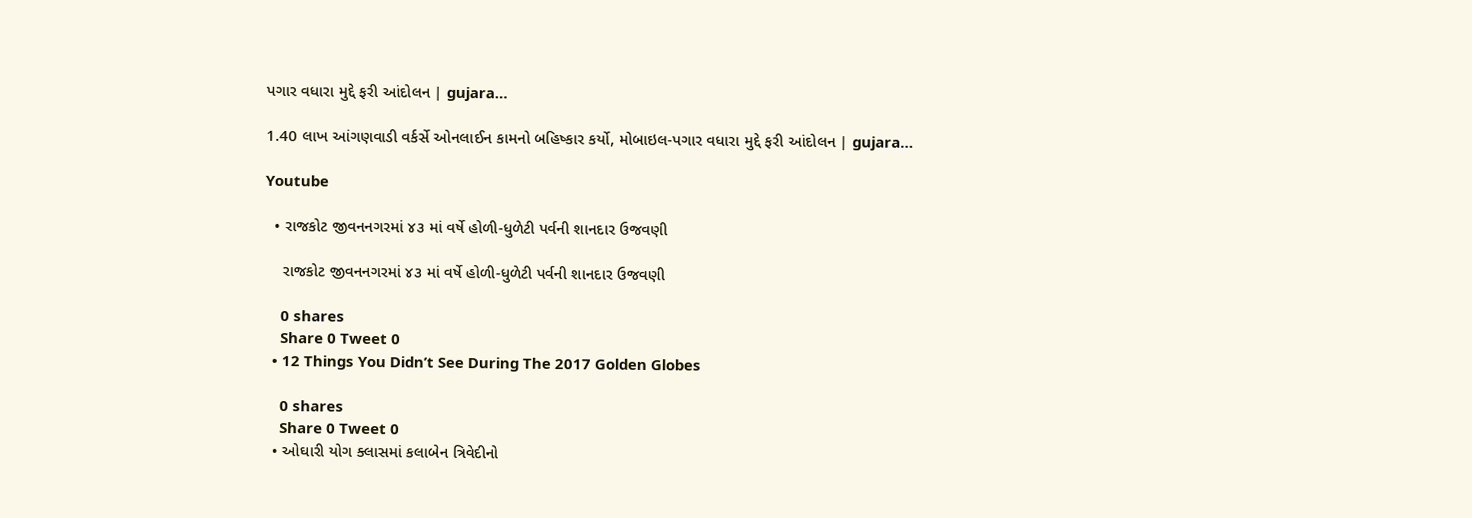પગાર વધારા મુદ્દે ફરી આંદોલન | gujara…

1.40 લાખ આંગણવાડી વર્કર્સે ઓનલાઈન કામનો બહિષ્કાર કર્યો, મોબાઇલ-પગાર વધારા મુદ્દે ફરી આંદોલન | gujara…

Youtube

  • રાજકોટ જીવનનગરમાં ૪૩ માં વર્ષે હોળી-ધુળેટી પર્વની શાનદાર ઉજવણી

    રાજકોટ જીવનનગરમાં ૪૩ માં વર્ષે હોળી-ધુળેટી પર્વની શાનદાર ઉજવણી

    0 shares
    Share 0 Tweet 0
  • 12 Things You Didn’t See During The 2017 Golden Globes

    0 shares
    Share 0 Tweet 0
  • ઓઘારી યોગ ક્લાસમાં કલાબેન ત્રિવેદીનો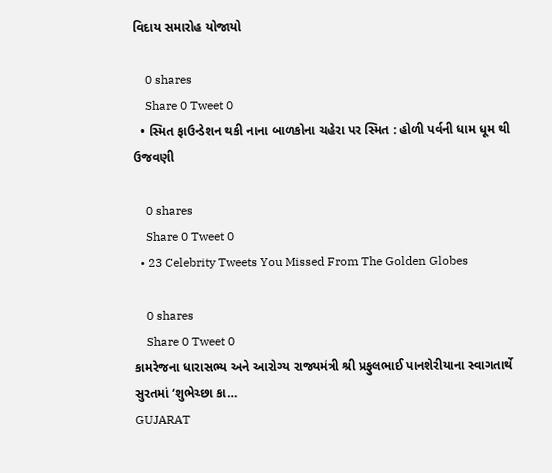વિદાય સમારોહ યોજાયો

    0 shares
    Share 0 Tweet 0
  • સ્મિત ફાઉન્ડેશન થકી નાના બાળકોના ચહેરા પર સ્મિત : હોળી પર્વની ધામ ધૂમ થી ઉજવણી

    0 shares
    Share 0 Tweet 0
  • 23 Celebrity Tweets You Missed From The Golden Globes

    0 shares
    Share 0 Tweet 0
કામરેજના ધારાસભ્ય અને આરોગ્ય રાજ્યમંત્રી શ્રી પ્રફુલભાઈ પાનશેરીયાના સ્વાગતાર્થે સુરતમાં ‘શુભેચ્છા કા…
GUJARAT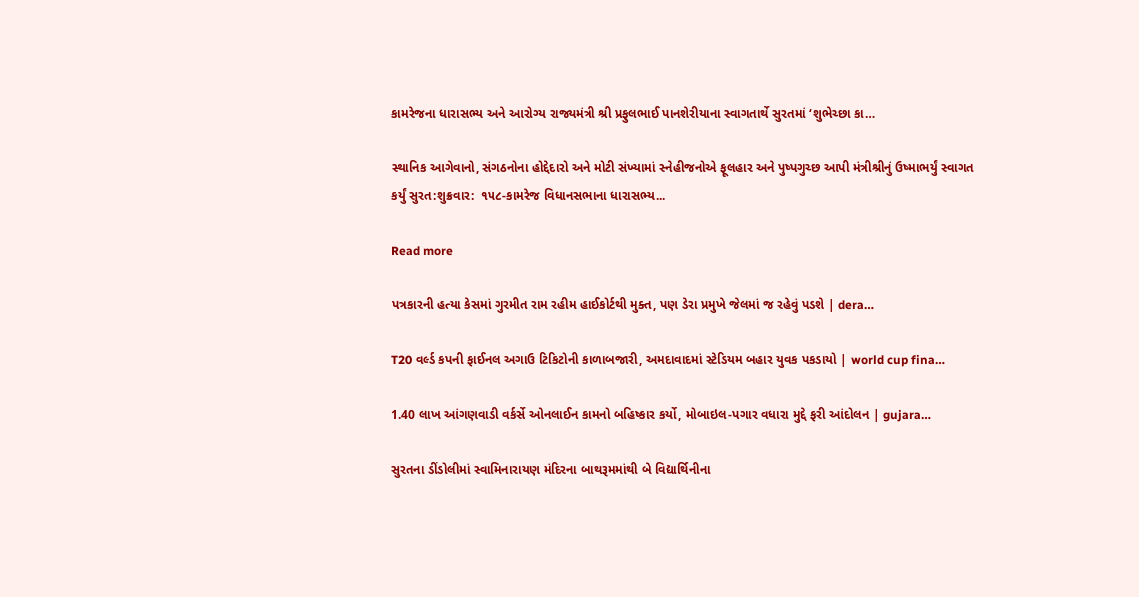કામરેજના ધારાસભ્ય અને આરોગ્ય રાજ્યમંત્રી શ્રી પ્રફુલભાઈ પાનશેરીયાના સ્વાગતાર્થે સુરતમાં ‘શુભેચ્છા કા…

સ્થાનિક આગેવાનો, સંગઠનોના હોદ્દેદારો અને મોટી સંખ્યામાં સ્નેહીજનોએ ફૂલહાર અને પુષ્પગુચ્છ આપી મંત્રીશ્રીનું ઉષ્માભર્યું સ્વાગત કર્યું સુરત:શુક્રવાર:  ૧૫૮-કામરેજ વિધાનસભાના ધારાસભ્ય...

Read more

પત્રકારની હત્યા કેસમાં ગુરમીત રામ રહીમ હાઈકોર્ટથી મુક્ત, પણ ડેરા પ્રમુખે જેલમાં જ રહેવું પડશે | dera…

T20 વર્લ્ડ કપની ફાઈનલ અગાઉ ટિકિટોની કાળાબજારી, અમદાવાદમાં સ્ટેડિયમ બહાર યુવક પકડાયો | world cup fina…

1.40 લાખ આંગણવાડી વર્કર્સે ઓનલાઈન કામનો બહિષ્કાર કર્યો, મોબાઇલ-પગાર વધારા મુદ્દે ફરી આંદોલન | gujara…

સુરતના ડીંડોલીમાં સ્વામિનારાયણ મંદિરના બાથરૂમમાંથી બે વિદ્યાર્થિનીના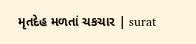મૃતદેહ મળતાં ચકચાર | surat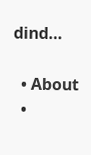dind…

  • About
  •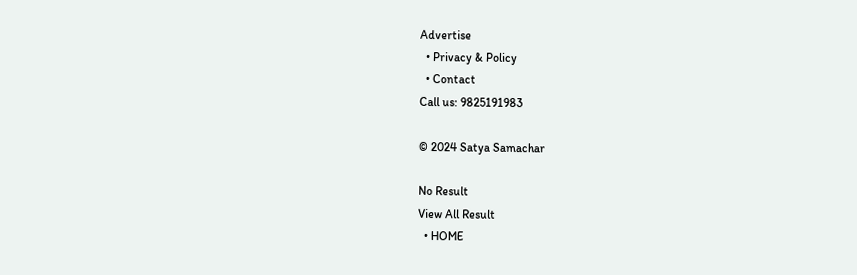Advertise
  • Privacy & Policy
  • Contact
Call us: 9825191983

© 2024 Satya Samachar

No Result
View All Result
  • HOME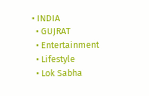• INDIA
  • GUJRAT
  • Entertainment
  • Lifestyle
  • Lok Sabha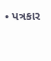• પત્રકાર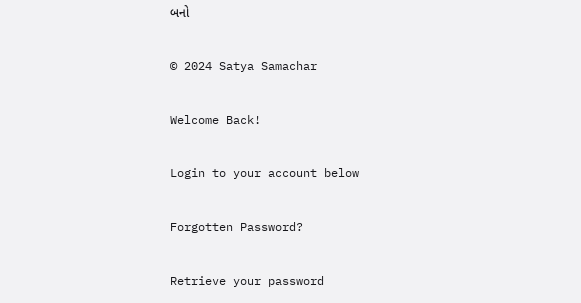બનો

© 2024 Satya Samachar

Welcome Back!

Login to your account below

Forgotten Password?

Retrieve your password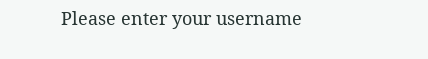Please enter your username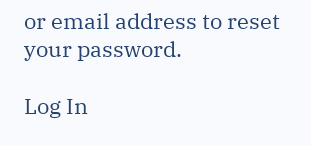or email address to reset your password.

Log In